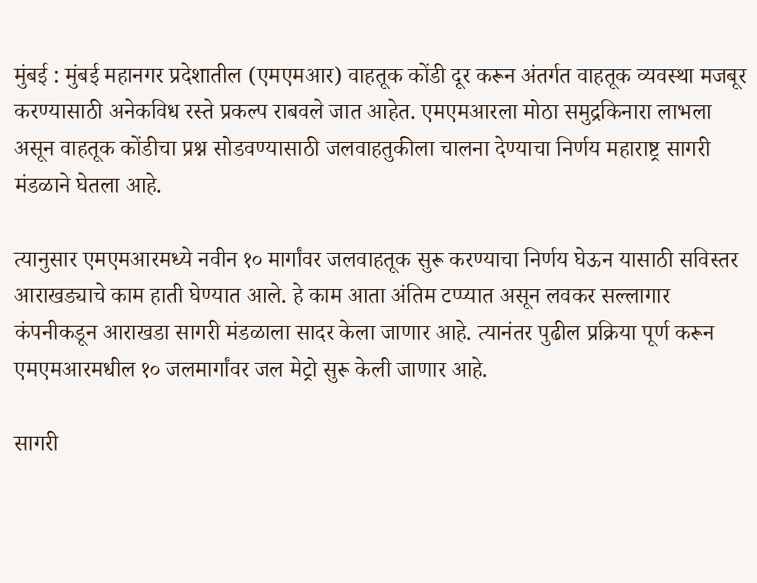मुंबई : मुंबई महानगर प्रदेशातील (एमएमआर) वाहतूक कोंडी दूर करून अंतर्गत वाहतूक व्यवस्था मजबूर करण्यासाठी अनेकविध रस्ते प्रकल्प राबवले जात आहेत. एमएमआरला मोठा समुद्रकिनारा लाभला असून वाहतूक कोंडीचा प्रश्न सोडवण्यासाठी जलवाहतुकीला चालना देण्याचा निर्णय महाराष्ट्र सागरी मंडळाने घेतला आहे.

त्यानुसार एमएमआरमध्ये नवीन १० मार्गांवर जलवाहतूक सुरू करण्याचा निर्णय घेऊन यासाठी सविस्तर आराखड्याचे काम हाती घेण्यात आले. हे काम आता अंतिम टप्प्यात असून लवकर सल्लागार कंपनीकडून आराखडा सागरी मंडळाला सादर केला जाणार आहे. त्यानंतर पुढील प्रक्रिया पूर्ण करून एमएमआरमधील १० जलमार्गांवर जल मेट्रो सुरू केली जाणार आहे.

सागरी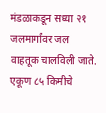मंडळाकडून सध्या २१ जलमार्गांवर जल वाहतूक चालविली जाते. एकूण ८५ किमीचे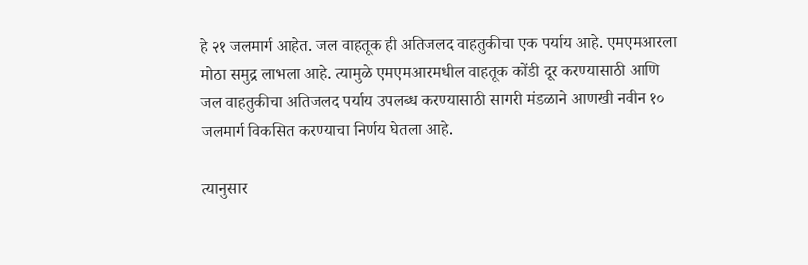हे २१ जलमार्ग आहेत. जल वाहतूक ही अतिजलद वाहतुकीचा एक पर्याय आहे. एमएमआरला मोठा समुद्र लाभला आहे. त्यामुळे एमएमआरमधील वाहतूक कोंडी दूर करण्यासाठी आणि जल वाहतुकीचा अतिजलद पर्याय उपलब्ध करण्यासाठी सागरी मंडळाने आणखी नवीन १० जलमार्ग विकसित करण्याचा निर्णय घेतला आहे.

त्यानुसार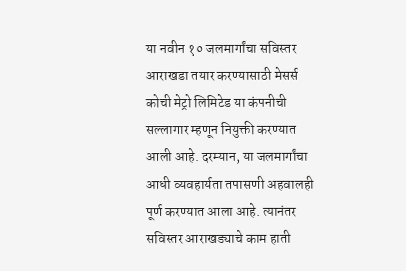या नवीन १० जलमार्गांचा सविस्तर आराखडा तयार करण्यासाठी मेसर्स कोची मेट्रो लिमिटेड या कंपनीची सल्लागार म्हणून नियुक्ती करण्यात आली आहे. दरम्यान, या जलमार्गांचा आधी व्यवहार्यता तपासणी अहवालही पूर्ण करण्यात आला आहे. त्यानंतर सविस्तर आराखड्याचे काम हाती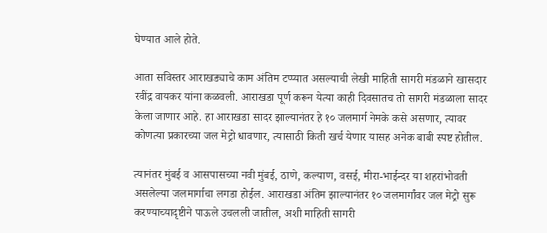घेण्यात आले होते.

आता सविस्तर आराखड्याचे काम अंतिम टप्प्यात असल्याची लेखी माहिती सागरी मंडळाने खासदार रवींद्र वायकर यांना कळवली. आराखडा पूर्ण करून येत्या काही दिवसातच तो सागरी मंडळाला सादर केला जाणार आहे. हा आराखडा सादर झाल्यानंतर हे १० जलमार्ग नेमके कसे असणार, त्यावर कोणत्या प्रकारच्या जल मेट्रो धावणार, त्यासाठी किती खर्च येणार यासह अनेक बाबी स्पष्ट होतील.

त्यानंतर मुंबई व आसपासच्या नवी मुंबई, ठाणे, कल्याण, वसई, मीरा-भाईन्दर या शहरांभोवती असलेल्या जलमार्गाचा लगडा होईल. आराखडा अंतिम झाल्यानंतर १० जलमार्गांवर जल मेट्रो सुरू करण्याच्यादृष्टीने पाऊले उचलली जातील, अशी माहिती सागरी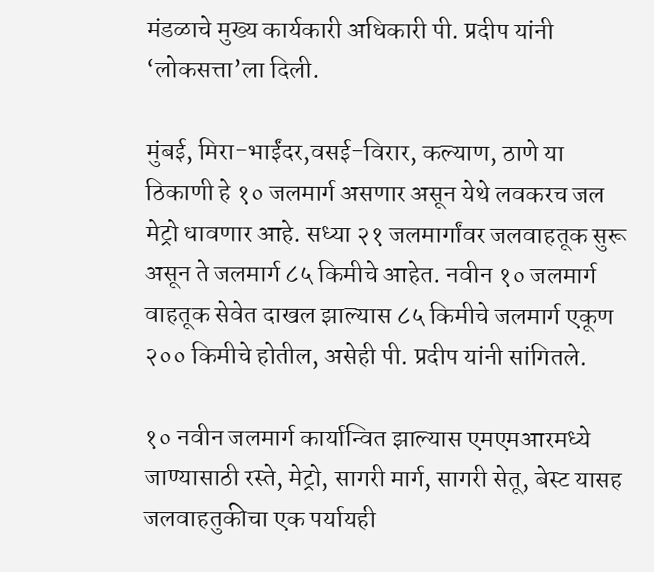मंडळाचे मुख्य कार्यकारी अधिकारी पी. प्रदीप यांनी ‘लोकसत्ता’ला दिली.

मुंबई, मिरा-भाईंदर,वसई-विरार, कल्याण, ठाणे या ठिकाणी हे १० जलमार्ग असणार असून येथे लवकरच जल मेट्रो धावणार आहे. सध्या २१ जलमार्गांवर जलवाहतूक सुरू असून ते जलमार्ग ८५ किमीचे आहेत. नवीन १० जलमार्ग वाहतूक सेवेत दाखल झाल्यास ८५ किमीचे जलमार्ग एकूण २०० किमीचे होतील, असेही पी. प्रदीप यांनी सांगितले.

१० नवीन जलमार्ग कार्यान्वित झाल्यास एमएमआरमध्ये जाण्यासाठी रस्ते, मेट्रो, सागरी मार्ग, सागरी सेतू, बेस्ट यासह जलवाहतुकीचा एक पर्यायही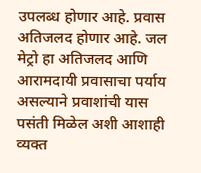उपलब्ध होणार आहे. प्रवास अतिजलद होणार आहे. जल मेट्रो हा अतिजलद आणि आरामदायी प्रवासाचा पर्याय असल्याने प्रवाशांची यास पसंती मिळेल अशी आशाही व्यक्त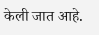केली जात आहे.